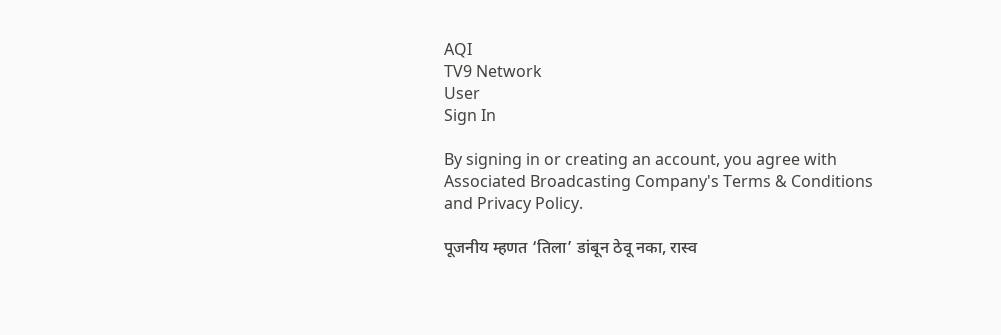AQI
TV9 Network
User
Sign In

By signing in or creating an account, you agree with Associated Broadcasting Company's Terms & Conditions and Privacy Policy.

पूजनीय म्हणत ‘तिला’ डांबून ठेवू नका, रास्व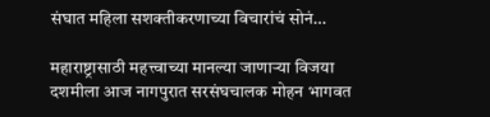संघात महिला सशक्तीकरणाच्या विचारांचं सोनं…

महाराष्ट्रासाठी महत्त्वाच्या मानल्या जाणाऱ्या विजया दशमीला आज नागपुरात सरसंघचालक मोहन भागवत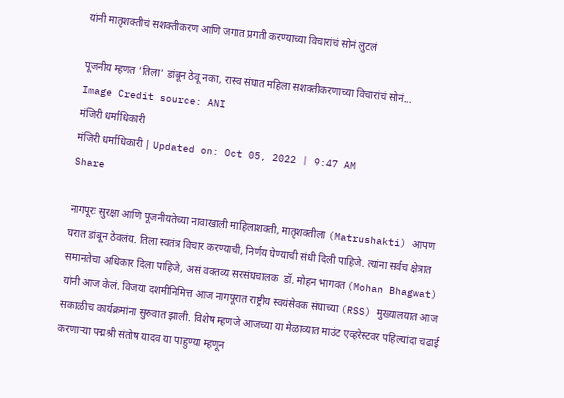यांनी मातृशक्तीचं सशक्तीकरण आणि जगात प्रगती करण्याच्या विचारांचं सोनं लुटलं

पूजनीय म्हणत 'तिला' डांबून ठेवू नका, रास्व संघात महिला सशक्तीकरणाच्या विचारांचं सोनं...
Image Credit source: ANI
मंजिरी धर्माधिकारी
मंजिरी धर्माधिकारी | Updated on: Oct 05, 2022 | 9:47 AM
Share

नागपूरः सुरक्षा आणि पूजनीयतेच्या नावाखाली माहिलाशक्ती, मातृशक्तीला (Matrushakti) आपण घरात डांबून ठेवलंय. तिला स्वतंत्र विचार करण्याची, निर्णय घेण्याची संधी दिली पाहिजे. त्यांना सर्वच क्षेत्रात समानतेचा अधिकार दिला पाहिजे, असं वक्तव्य सरसंघचालक  डॉ. मोहन भागवत (Mohan Bhagwat) यांनी आज केलं. विजया दशमीनिमित्त आज नागपूरात राष्ट्रीय स्वयंसेवक संघाच्या (RSS) मुख्यालयात आज सकाळीच कार्यक्रमांना सुरुवात झाली. विशेष म्हणजे आजच्या या मेळाव्यात माउंट एव्हरेस्टवर पहिल्यांदा चढाई करणाऱ्या पद्मश्री संतोष यादव या पाहुण्या म्हणून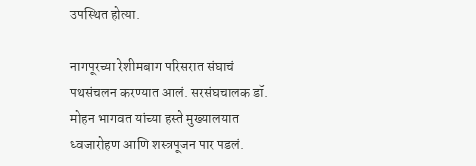उपस्थित होत्या.

नागपूरच्या रेशीमबाग परिसरात संघाचं पथसंचलन करण्यात आलं. सरसंघचालक डॉ. मोहन भागवत यांच्या हस्ते मुख्यालयात ध्वजारोहण आणि शस्त्रपूजन पार पडलं.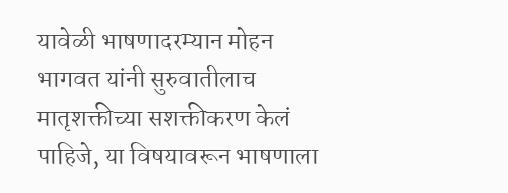यावेळी भाषणादरम्यान मोहन भागवत यांनी सुरुवातीलाच मातृशक्तीच्या सशक्तीकरण केलं पाहिजे, या विषयावरून भाषणाला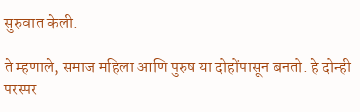सुरुवात केली.

ते म्हणाले, समाज महिला आणि पुरुष या दोहोंपासून बनतो. हे दोन्ही परस्पर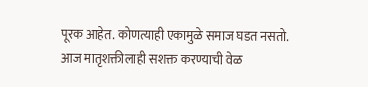पूरक आहेत. कोणत्याही एकामुळे समाज घडत नसतो. आज मातृशक्तीलाही सशक्त करण्याची वेळ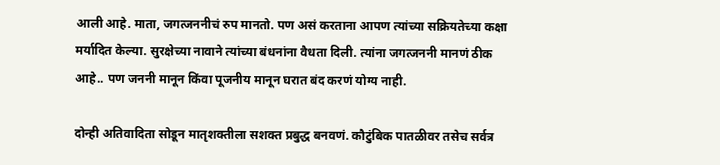आली आहे. माता, जगत्जननीचं रुप मानतो. पण असं करताना आपण त्यांच्या सक्रियतेच्या कक्षा मर्यादित केल्या. सुरक्षेच्या नावाने त्यांच्या बंधनांना वैधता दिली. त्यांना जगत्जननी मानणं ठीक आहे.. पण जननी मानून किंवा पूजनीय मानून घरात बंद करणं योग्य नाही.

दोन्ही अतिवादिता सोडून मातृशक्तीला सशक्त प्रबुद्ध बनवणं. कौटुंबिक पातळीवर तसेच सर्वत्र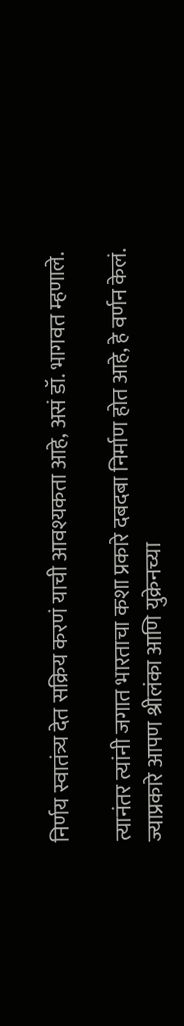निर्णय स्वातंत्र्य देत सक्रिय करणं याची आवश्यकता आहे, असं डॉ. भागवत म्हणाले.

त्यानंतर त्यांनी जगात भारताचा कशा प्रकारे दबदबा निर्माण होत आहे, हे वर्णन केलं. ज्याप्रकारे आपण श्रीलंका आणि युक्रेनच्या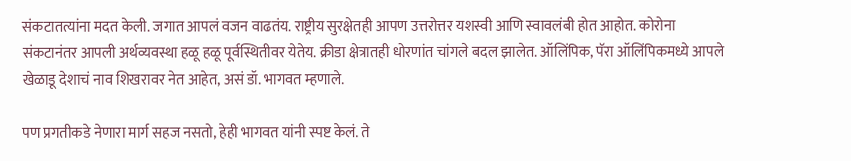संकटातत्यांना मदत केली. जगात आपलं वजन वाढतंय. राष्ट्रीय सुरक्षेतही आपण उत्तरोत्तर यशस्वी आणि स्वावलंबी होत आहोत. कोरोना संकटानंतर आपली अर्थव्यवस्था हळू हळू पूर्वस्थितीवर येतेय. क्रीडा क्षेत्रातही धोरणांत चांगले बदल झालेत. ऑलिंपिक, पॅरा ऑलिंपिकमध्ये आपले खेळाडू देशाचं नाव शिखरावर नेत आहेत, असं डॉ. भागवत म्हणाले.

पण प्रगतीकडे नेणारा मार्ग सहज नसतो, हेही भागवत यांनी स्पष्ट केलं. ते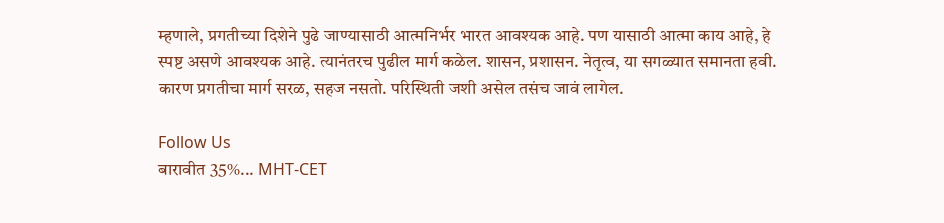म्हणाले, प्रगतीच्या दिशेने पुढे जाण्यासाठी आत्मनिर्भर भारत आवश्यक आहे. पण यासाठी आत्मा काय आहे, हे स्पष्ट असणे आवश्यक आहे. त्यानंतरच पुढील मार्ग कळेल. शासन, प्रशासन. नेतृत्व, या सगळ्यात समानता हवी. कारण प्रगतीचा मार्ग सरळ, सहज नसतो. परिस्थिती जशी असेल तसंच जावं लागेल.

Follow Us
बारावीत 35%... MHT-CET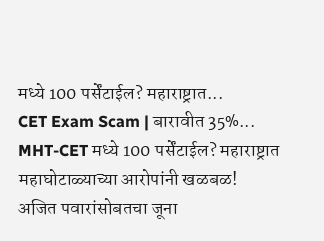मध्ये 100 पर्सेंटाईल? महाराष्ट्रात...
CET Exam Scam | बारावीत 35%... MHT-CET मध्ये 100 पर्सेंटाईल? महाराष्ट्रात महाघोटाळ्याच्या आरोपांनी खळबळ!
अजित पवारांसोबतचा जूना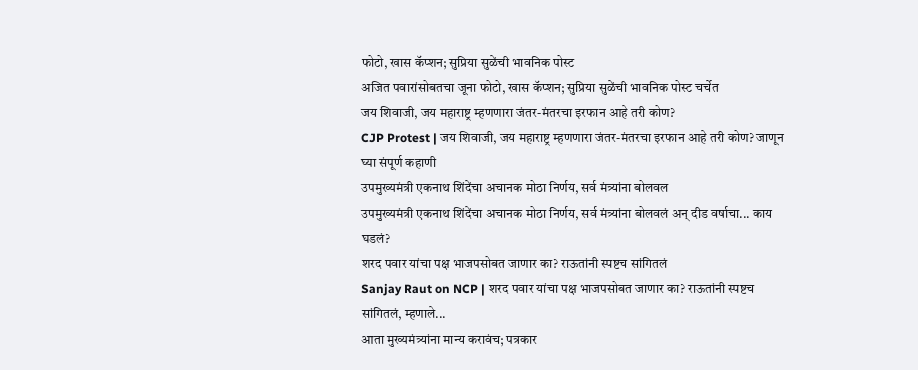फोटो, खास कॅप्शन; सुप्रिया सुळेंची भावनिक पोस्ट
अजित पवारांसोबतचा जूना फोटो, खास कॅप्शन; सुप्रिया सुळेंची भावनिक पोस्ट चर्चेत
जय शिवाजी, जय महाराष्ट्र म्हणणारा जंतर-मंतरचा इरफान आहे तरी कोण?
CJP Protest | जय शिवाजी, जय महाराष्ट्र म्हणणारा जंतर-मंतरचा इरफान आहे तरी कोण? जाणून घ्या संपूर्ण कहाणी
उपमुख्यमंत्री एकनाथ शिंदेंचा अचानक मोठा निर्णय, सर्व मंत्र्यांना बोलवल
उपमुख्यमंत्री एकनाथ शिंदेंचा अचानक मोठा निर्णय, सर्व मंत्र्यांना बोलवलं अन् दीड वर्षाचा... काय घडलं?
शरद पवार यांचा पक्ष भाजपसोबत जाणार का? राऊतांनी स्पष्टच सांगितलं
Sanjay Raut on NCP | शरद पवार यांचा पक्ष भाजपसोबत जाणार का? राऊतांनी स्पष्टच सांगितलं, म्हणाले...
आता मुख्यमंत्र्यांना मान्य करावंच; पत्रकार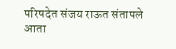परिषदेत संजय राऊत संतापले
आता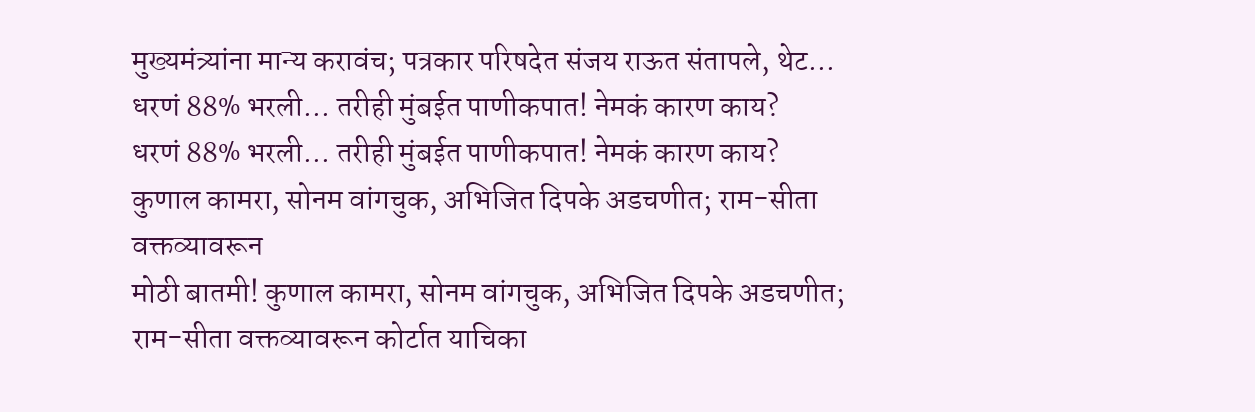मुख्यमंत्र्यांना मान्य करावंच; पत्रकार परिषदेत संजय राऊत संतापले, थेट...
धरणं 88% भरली... तरीही मुंबईत पाणीकपात! नेमकं कारण काय?
धरणं 88% भरली... तरीही मुंबईत पाणीकपात! नेमकं कारण काय?
कुणाल कामरा, सोनम वांगचुक, अभिजित दिपके अडचणीत; राम-सीता वक्तव्यावरून
मोठी बातमी! कुणाल कामरा, सोनम वांगचुक, अभिजित दिपके अडचणीत; राम-सीता वक्तव्यावरून कोर्टात याचिका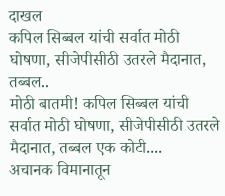दाखल
कपिल सिब्बल यांची सर्वात मोठी घोषणा, सीजेपीसीठी उतरले मैदानात, तब्बल..
मोठी बातमी! कपिल सिब्बल यांची सर्वात मोठी घोषणा, सीजेपीसीठी उतरले मैदानात, तब्बल एक कोटी....
अचानक विमानातून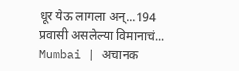धूर येऊ लागला अन्...194 प्रवासी असलेल्या विमानाचं...
Mumbai | अचानक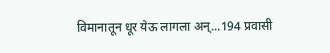विमानातून धूर येऊ लागला अन्...194 प्रवासी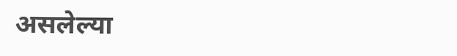असलेल्या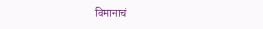विमानाचं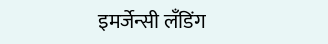इमर्जेन्सी लँडिंग